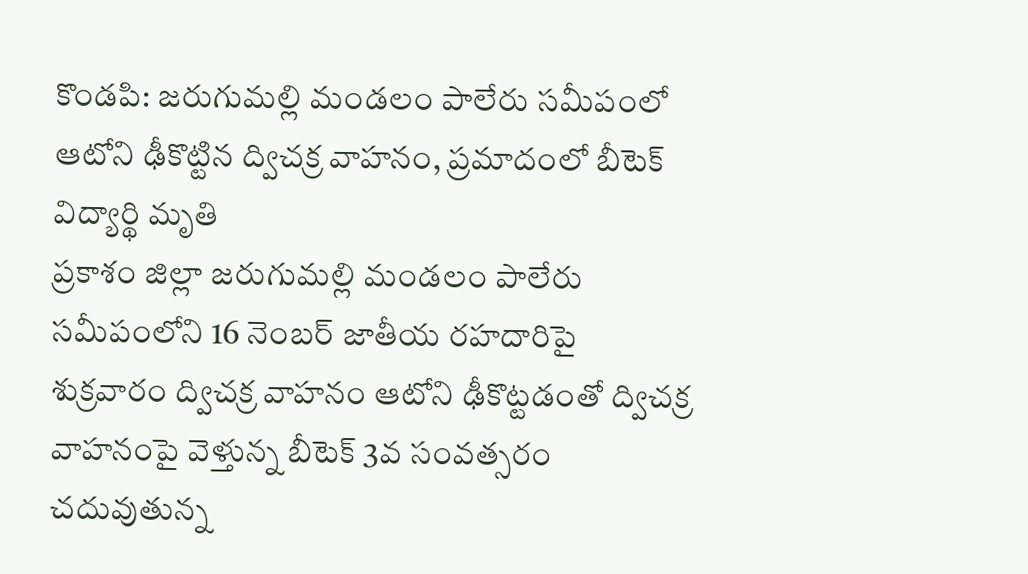కొండపి: జరుగుమల్లి మండలం పాలేరు సమీపంలో ఆటోని ఢీకొట్టిన ద్విచక్ర వాహనం, ప్రమాదంలో బీటెక్ విద్యార్థి మృతి
ప్రకాశం జిల్లా జరుగుమల్లి మండలం పాలేరు సమీపంలోని 16 నెంబర్ జాతీయ రహదారిపై శుక్రవారం ద్విచక్ర వాహనం ఆటోని ఢీకొట్టడంతో ద్విచక్ర వాహనంపై వెళ్తున్న బీటెక్ 3వ సంవత్సరం చదువుతున్న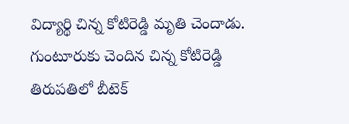విద్యార్థి చిన్న కోటిరెడ్డి మృతి చెందాడు. గుంటూరుకు చెందిన చిన్న కోటిరెడ్డి తిరుపతిలో బీటెక్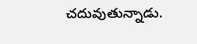చదువుతున్నాడు.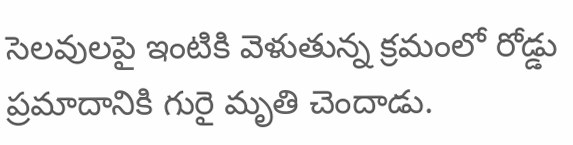సెలవులపై ఇంటికి వెళుతున్న క్రమంలో రోడ్డు ప్రమాదానికి గురై మృతి చెందాడు.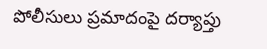పోలీసులు ప్రమాదంపై దర్యాప్తు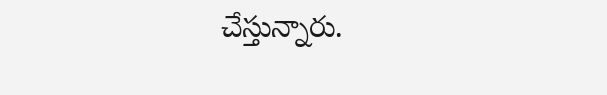చేస్తున్నారు.